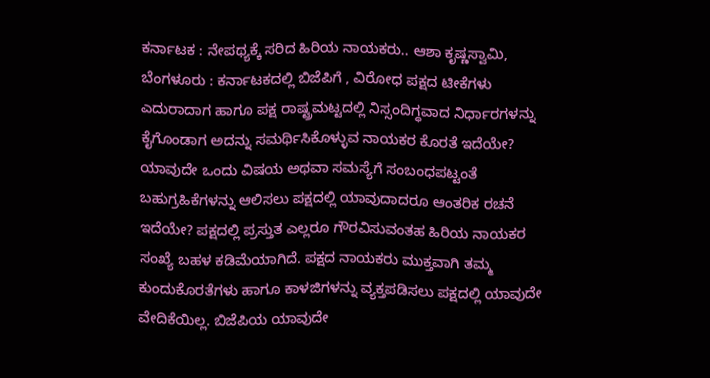ಕರ್ನಾಟಕ : ನೇಪಥ್ಯಕ್ಕೆ ಸರಿದ ಹಿರಿಯ ನಾಯಕರು.. ಆಶಾ ಕೃಷ್ಣಸ್ವಾಮಿ, ಬೆಂಗಳೂರು : ಕರ್ನಾಟಕದಲ್ಲಿ ಬಿಜೆಪಿಗೆ , ವಿರೋಧ ಪಕ್ಷದ ಟೀಕೆಗಳು ಎದುರಾದಾಗ ಹಾಗೂ ಪಕ್ಷ ರಾಷ್ಟ್ರಮಟ್ಟದಲ್ಲಿ ನಿಸ್ಸಂದಿಗ್ಧವಾದ ನಿರ್ಧಾರಗಳನ್ನು ಕೈಗೊಂಡಾಗ ಅದನ್ನು ಸಮರ್ಥಿಸಿಕೊಳ್ಳುವ ನಾಯಕರ ಕೊರತೆ ಇದೆಯೇ? ಯಾವುದೇ ಒಂದು ವಿಷಯ ಅಥವಾ ಸಮಸ್ಯೆಗೆ ಸಂಬಂಧಪಟ್ಟಂತೆ ಬಹುಗ್ರಹಿಕೆಗಳನ್ನು ಆಲಿಸಲು ಪಕ್ಷದಲ್ಲಿ ಯಾವುದಾದರೂ ಆಂತರಿಕ ರಚನೆ ಇದೆಯೇ? ಪಕ್ಷದಲ್ಲಿ ಪ್ರಸ್ತುತ ಎಲ್ಲರೂ ಗೌರವಿಸುವಂತಹ ಹಿರಿಯ ನಾಯಕರ ಸಂಖ್ಯೆ ಬಹಳ ಕಡಿಮೆಯಾಗಿದೆ. ಪಕ್ಷದ ನಾಯಕರು ಮುಕ್ತವಾಗಿ ತಮ್ಮ ಕುಂದುಕೊರತೆಗಳು ಹಾಗೂ ಕಾಳಜಿಗಳನ್ನು ವ್ಯಕ್ತಪಡಿಸಲು ಪಕ್ಷದಲ್ಲಿ ಯಾವುದೇ ವೇದಿಕೆಯಿಲ್ಲ. ಬಿಜೆಪಿಯ ಯಾವುದೇ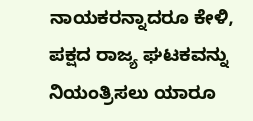ನಾಯಕರನ್ನಾದರೂ ಕೇಳಿ, ಪಕ್ಷದ ರಾಜ್ಯ ಘಟಕವನ್ನು ನಿಯಂತ್ರಿಸಲು ಯಾರೂ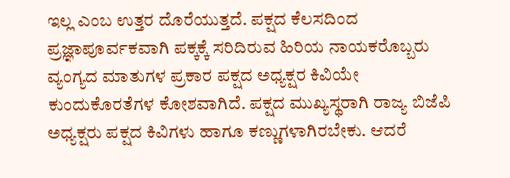ಇಲ್ಲ ಎಂಬ ಉತ್ತರ ದೊರೆಯುತ್ತದೆ. ಪಕ್ಷದ ಕೆಲಸದಿಂದ ಪ್ರಜ್ಞಾಪೂರ್ವಕವಾಗಿ ಪಕ್ಕಕ್ಕೆ ಸರಿದಿರುವ ಹಿರಿಯ ನಾಯಕರೊಬ್ಬರು ವ್ಯಂಗ್ಯದ ಮಾತುಗಳ ಪ್ರಕಾರ ಪಕ್ಷದ ಅಧ್ಯಕ್ಷರ ಕಿವಿಯೇ ಕುಂದುಕೊರತೆಗಳ ಕೋಶವಾಗಿದೆ. ಪಕ್ಷದ ಮುಖ್ಯಸ್ಥರಾಗಿ ರಾಜ್ಯ ಬಿಜೆಪಿ ಅಧ್ಯಕ್ಷರು ಪಕ್ಷದ ಕಿವಿಗಳು ಹಾಗೂ ಕಣ್ಣುಗಳಾಗಿರಬೇಕು. ಆದರೆ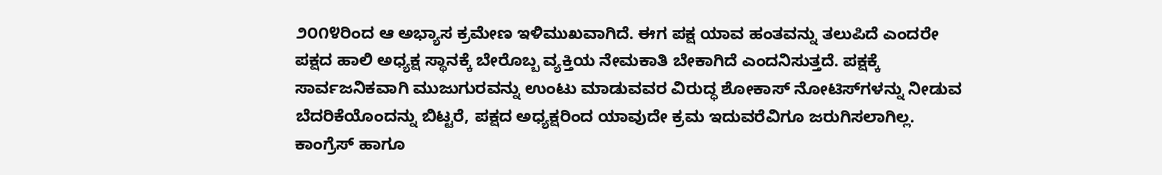೨೦೧೪ರಿಂದ ಆ ಅಭ್ಯಾಸ ಕ್ರಮೇಣ ಇಳಿಮುಖವಾಗಿದೆ. ಈಗ ಪಕ್ಷ ಯಾವ ಹಂತವನ್ನು ತಲುಪಿದೆ ಎಂದರೇ ಪಕ್ಷದ ಹಾಲಿ ಅಧ್ಯಕ್ಷ ಸ್ಥಾನಕ್ಕೆ ಬೇರೊಬ್ಬ ವ್ಯಕ್ತಿಯ ನೇಮಕಾತಿ ಬೇಕಾಗಿದೆ ಎಂದನಿಸುತ್ತದೆ. ಪಕ್ಷಕ್ಕೆ ಸಾರ್ವಜನಿಕವಾಗಿ ಮುಜುಗುರವನ್ನು ಉಂಟು ಮಾಡುವವರ ವಿರುದ್ಧ ಶೋಕಾಸ್ ನೋಟಿಸ್‌ಗಳನ್ನು ನೀಡುವ ಬೆದರಿಕೆಯೊಂದನ್ನು ಬಿಟ್ಟರೆ, ಪಕ್ಷದ ಅಧ್ಯಕ್ಷರಿಂದ ಯಾವುದೇ ಕ್ರಮ ಇದುವರೆವಿಗೂ ಜರುಗಿಸಲಾಗಿಲ್ಲ. ಕಾಂಗ್ರೆಸ್ ಹಾಗೂ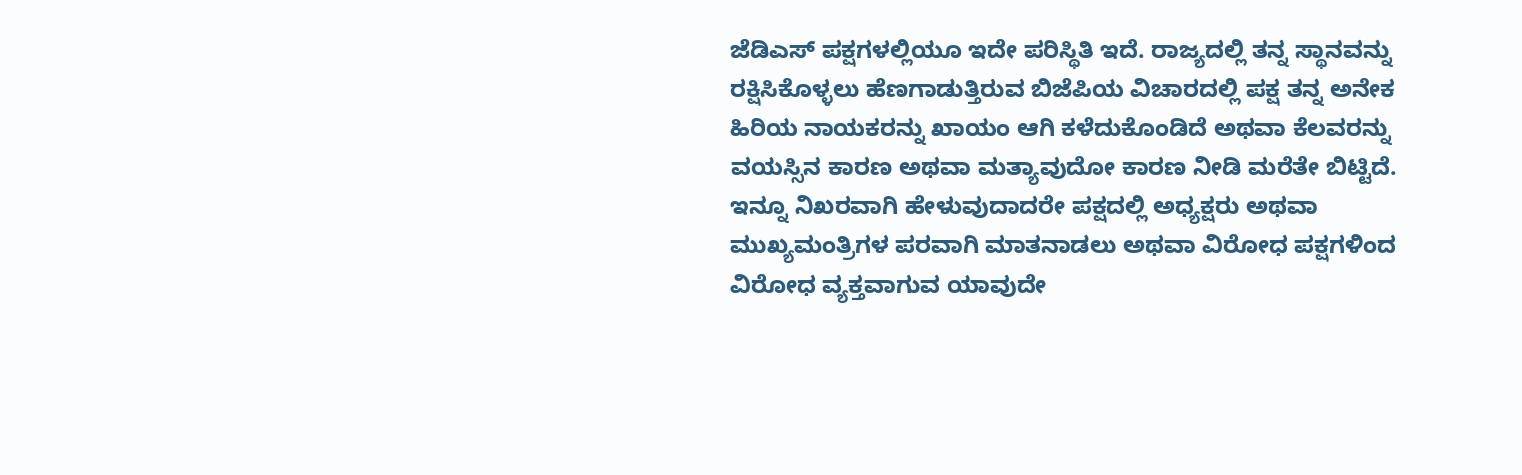ಜೆಡಿಎಸ್ ಪಕ್ಷಗಳಲ್ಲಿಯೂ ಇದೇ ಪರಿಸ್ಥಿತಿ ಇದೆ. ರಾಜ್ಯದಲ್ಲಿ ತನ್ನ ಸ್ಥಾನವನ್ನು ರಕ್ಷಿಸಿಕೊಳ್ಳಲು ಹೆಣಗಾಡುತ್ತಿರುವ ಬಿಜೆಪಿಯ ವಿಚಾರದಲ್ಲಿ ಪಕ್ಷ ತನ್ನ ಅನೇಕ ಹಿರಿಯ ನಾಯಕರನ್ನು ಖಾಯಂ ಆಗಿ ಕಳೆದುಕೊಂಡಿದೆ ಅಥವಾ ಕೆಲವರನ್ನು ವಯಸ್ಸಿನ ಕಾರಣ ಅಥವಾ ಮತ್ಯಾವುದೋ ಕಾರಣ ನೀಡಿ ಮರೆತೇ ಬಿಟ್ಟಿದೆ. ಇನ್ನೂ ನಿಖರವಾಗಿ ಹೇಳುವುದಾದರೇ ಪಕ್ಷದಲ್ಲಿ ಅಧ್ಯಕ್ಷರು ಅಥವಾ ಮುಖ್ಯಮಂತ್ರಿಗಳ ಪರವಾಗಿ ಮಾತನಾಡಲು ಅಥವಾ ವಿರೋಧ ಪಕ್ಷಗಳಿಂದ ವಿರೋಧ ವ್ಯಕ್ತವಾಗುವ ಯಾವುದೇ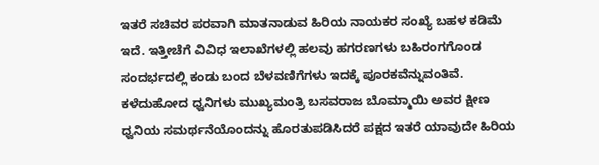ಇತರೆ ಸಚಿವರ ಪರವಾಗಿ ಮಾತನಾಡುವ ಹಿರಿಯ ನಾಯಕರ ಸಂಖ್ಯೆ ಬಹಳ ಕಡಿಮೆ ಇದೆ. ಇತ್ತೀಚೆಗೆ ವಿವಿಧ ಇಲಾಖೆಗಳಲ್ಲಿ ಹಲವು ಹಗರಣಗಳು ಬಹಿರಂಗಗೊಂಡ ಸಂದರ್ಭದಲ್ಲಿ ಕಂಡು ಬಂದ ಬೆಳವಣಿಗೆಗಳು ಇದಕ್ಕೆ ಪೂರಕವೆನ್ನುವಂತಿವೆ. ಕಳೆದುಹೋದ ಧ್ವನಿಗಳು ಮುಖ್ಯಮಂತ್ರಿ ಬಸವರಾಜ ಬೊಮ್ಮಾಯಿ ಅವರ ಕ್ಷೀಣ ಧ್ವನಿಯ ಸಮರ್ಥನೆಯೊಂದನ್ನು ಹೊರತುಪಡಿಸಿದರೆ ಪಕ್ಷದ ಇತರೆ ಯಾವುದೇ ಹಿರಿಯ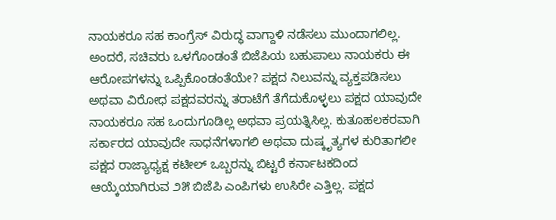ನಾಯಕರೂ ಸಹ ಕಾಂಗ್ರೆಸ್ ವಿರುದ್ಧ ವಾಗ್ದಾಳಿ ನಡೆಸಲು ಮುಂದಾಗಲಿಲ್ಲ. ಅಂದರೆ, ಸಚಿವರು ಒಳಗೊಂಡಂತೆ ಬಿಜೆಪಿಯ ಬಹುಪಾಲು ನಾಯಕರು ಈ ಆರೋಪಗಳನ್ನು ಒಪ್ಪಿಕೊಂಡಂತೆಯೇ? ಪಕ್ಷದ ನಿಲುವನ್ನು ವ್ಯಕ್ತಪಡಿಸಲು ಅಥವಾ ವಿರೋಧ ಪಕ್ಷದವರನ್ನು ತರಾಟೆಗೆ ತೆಗೆದುಕೊಳ್ಳಲು ಪಕ್ಷದ ಯಾವುದೇ ನಾಯಕರೂ ಸಹ ಒಂದುಗೂಡಿಲ್ಲ ಅಥವಾ ಪ್ರಯತ್ನಿಸಿಲ್ಲ. ಕುತೂಹಲಕರವಾಗಿ ಸರ್ಕಾರದ ಯಾವುದೇ ಸಾಧನೆಗಳಾಗಲಿ ಅಥವಾ ದುಷ್ಕೃತ್ಯಗಳ ಕುರಿತಾಗಲೀ ಪಕ್ಷದ ರಾಜ್ಯಾಧ್ಯಕ್ಷ ಕಟೀಲ್ ಒಬ್ಬರನ್ನು ಬಿಟ್ಟರೆ ಕರ್ನಾಟಕದಿಂದ ಆಯ್ಕೆಯಾಗಿರುವ ೨೫ ಬಿಜೆಪಿ ಎಂಪಿಗಳು ಉಸಿರೇ ಎತ್ತಿಲ್ಲ. ಪಕ್ಷದ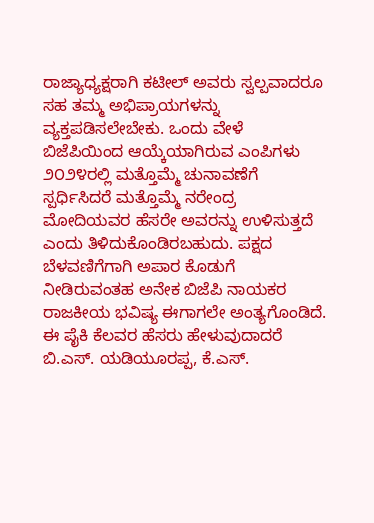ರಾಜ್ಯಾಧ್ಯಕ್ಷರಾಗಿ ಕಟೀಲ್ ಅವರು ಸ್ವಲ್ಪವಾದರೂ ಸಹ ತಮ್ಮ ಅಭಿಪ್ರಾಯಗಳನ್ನು ವ್ಯಕ್ತಪಡಿಸಲೇಬೇಕು. ಒಂದು ವೇಳೆ ಬಿಜೆಪಿಯಿಂದ ಆಯ್ಕೆಯಾಗಿರುವ ಎಂಪಿಗಳು ೨೦೨೪ರಲ್ಲಿ ಮತ್ತೊಮ್ಮೆ ಚುನಾವಣೆಗೆ ಸ್ಪರ್ಧಿಸಿದರೆ ಮತ್ತೊಮ್ಮೆ ನರೇಂದ್ರ ಮೋದಿಯವರ ಹೆಸರೇ ಅವರನ್ನು ಉಳಿಸುತ್ತದೆ ಎಂದು ತಿಳಿದುಕೊಂಡಿರಬಹುದು. ಪಕ್ಷದ ಬೆಳವಣಿಗೆಗಾಗಿ ಅಪಾರ ಕೊಡುಗೆ ನೀಡಿರುವಂತಹ ಅನೇಕ ಬಿಜೆಪಿ ನಾಯಕರ ರಾಜಕೀಯ ಭವಿಷ್ಯ ಈಗಾಗಲೇ ಅಂತ್ಯಗೊಂಡಿದೆ. ಈ ಪೈಕಿ ಕೆಲವರ ಹೆಸರು ಹೇಳುವುದಾದರೆ ಬಿ.ಎಸ್. ಯಡಿಯೂರಪ್ಪ, ಕೆ.ಎಸ್.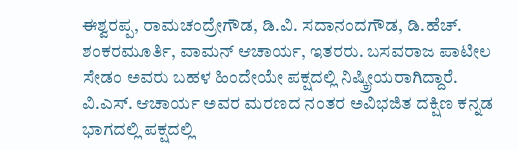ಈಶ್ವರಪ್ಪ, ರಾಮಚಂದ್ರೇಗೌಡ, ಡಿ.ವಿ. ಸದಾನಂದಗೌಡ, ಡಿ.ಹೆಚ್. ಶಂಕರಮೂರ್ತಿ, ವಾಮನ್ ಆಚಾರ್ಯ, ಇತರರು. ಬಸವರಾಜ ಪಾಟೀಲ ಸೇಡಂ ಅವರು ಬಹಳ ಹಿಂದೇಯೇ ಪಕ್ಷದಲ್ಲಿ ನಿಷ್ಕ್ರೀಯರಾಗಿದ್ದಾರೆ. ವಿ.ಎಸ್. ಆಚಾರ್ಯ ಅವರ ಮರಣದ ನಂತರ ಅವಿಭಜಿತ ದಕ್ಷಿಣ ಕನ್ನಡ ಭಾಗದಲ್ಲಿ ಪಕ್ಷದಲ್ಲಿ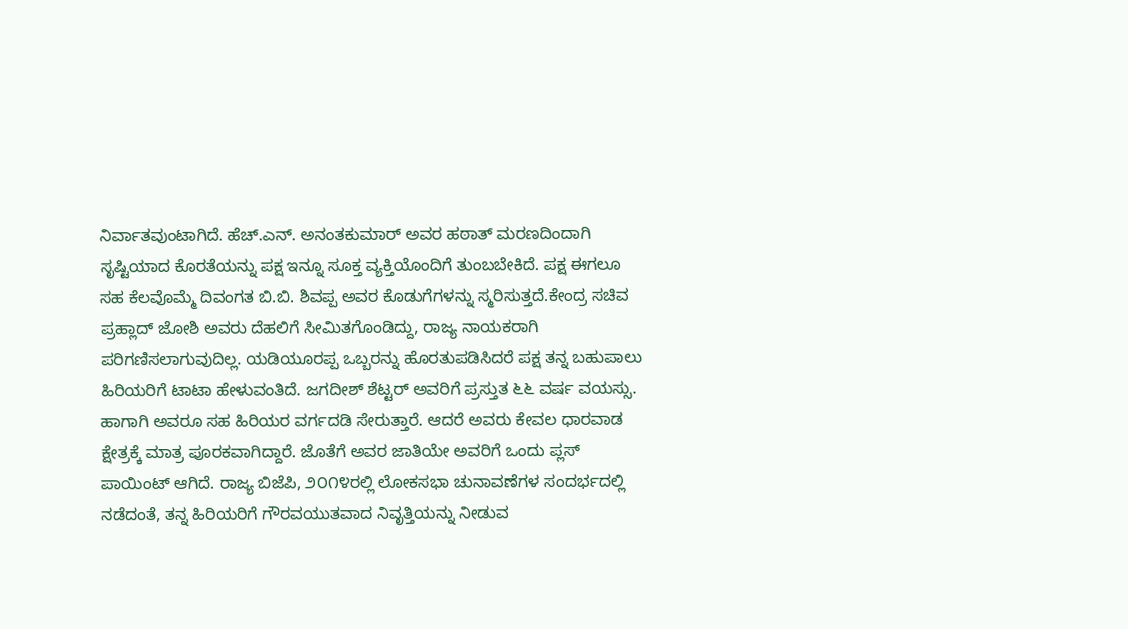ನಿರ್ವಾತವುಂಟಾಗಿದೆ. ಹೆಚ್.ಎನ್. ಅನಂತಕುಮಾರ್ ಅವರ ಹಠಾತ್ ಮರಣದಿಂದಾಗಿ ಸೃಷ್ಟಿಯಾದ ಕೊರತೆಯನ್ನು ಪಕ್ಷ ಇನ್ನೂ ಸೂಕ್ತ ವ್ಯಕ್ತಿಯೊಂದಿಗೆ ತುಂಬಬೇಕಿದೆ. ಪಕ್ಷ ಈಗಲೂ ಸಹ ಕೆಲವೊಮ್ಮೆ ದಿವಂಗತ ಬಿ.ಬಿ. ಶಿವಪ್ಪ ಅವರ ಕೊಡುಗೆಗಳನ್ನು ಸ್ಮರಿಸುತ್ತದೆ.ಕೇಂದ್ರ ಸಚಿವ ಪ್ರಹ್ಲಾದ್ ಜೋಶಿ ಅವರು ದೆಹಲಿಗೆ ಸೀಮಿತಗೊಂಡಿದ್ದು, ರಾಜ್ಯ ನಾಯಕರಾಗಿ ಪರಿಗಣಿಸಲಾಗುವುದಿಲ್ಲ. ಯಡಿಯೂರಪ್ಪ ಒಬ್ಬರನ್ನು ಹೊರತುಪಡಿಸಿದರೆ ಪಕ್ಷ ತನ್ನ ಬಹುಪಾಲು ಹಿರಿಯರಿಗೆ ಟಾಟಾ ಹೇಳುವಂತಿದೆ. ಜಗದೀಶ್ ಶೆಟ್ಟರ್ ಅವರಿಗೆ ಪ್ರಸ್ತುತ ೬೬ ವರ್ಷ ವಯಸ್ಸು. ಹಾಗಾಗಿ ಅವರೂ ಸಹ ಹಿರಿಯರ ವರ್ಗದಡಿ ಸೇರುತ್ತಾರೆ. ಆದರೆ ಅವರು ಕೇವಲ ಧಾರವಾಡ ಕ್ಷೇತ್ರಕ್ಕೆ ಮಾತ್ರ ಪೂರಕವಾಗಿದ್ದಾರೆ. ಜೊತೆಗೆ ಅವರ ಜಾತಿಯೇ ಅವರಿಗೆ ಒಂದು ಪ್ಲಸ್ ಪಾಯಿಂಟ್ ಆಗಿದೆ. ರಾಜ್ಯ ಬಿಜೆಪಿ, ೨೦೧೪ರಲ್ಲಿ ಲೋಕಸಭಾ ಚುನಾವಣೆಗಳ ಸಂದರ್ಭದಲ್ಲಿ ನಡೆದಂತೆ, ತನ್ನ ಹಿರಿಯರಿಗೆ ಗೌರವಯುತವಾದ ನಿವೃತ್ತಿಯನ್ನು ನೀಡುವ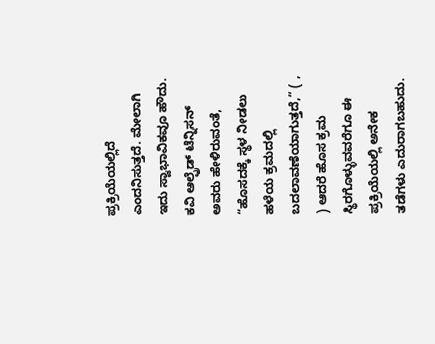ಪ್ರಕ್ರಿಯೆಯಲ್ಲಿದೆ ಎಂದನಿಸುತ್ತದೆ. ಮೇಲಾಗಿ ಇದು ಸ್ವಾಭಾವಿಕವೂ ಹೌದು. ಕವಿ ಆಲ್ಫ್ರೆಡ್ ಟೆನ್ನಿಸನ್ ಅವರು ಹೇಳಿರುವಂತೆ, “ಹೊಸದಕ್ಕೆ ಸ್ಥಳ ನೀಡಲು ಹಳೆಯ ಕ್ರಮದಲ್ಲಿ ಬದಲಾವಣೆಯಾಗುತ್ತದೆ,” ( , ) ಆದರೆ ಹೊಸ ಕ್ರಮ ಸ್ಥಿರಗೊಳ್ಳುವವರೆಗೂ ಈ ಪ್ರಕ್ರಿಯೆಯಲ್ಲಿ ಅನೇಕ ತಡೆಗಳು ಎದುರಾಗಬಹುದು.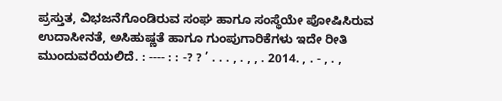ಪ್ರಸ್ತುತ, ವಿಭಜನೆಗೊಂಡಿರುವ ಸಂಘ ಹಾಗೂ ಸಂಸ್ಥೆಯೇ ಪೋಷಿಸಿರುವ ಉದಾಸೀನತೆ, ಅಸಿಹುಷ್ಣತೆ ಹಾಗೂ ಗುಂಪುಗಾರಿಕೆಗಳು ಇದೇ ರೀತಿ ಮುಂದುವರೆಯಲಿದೆ. : ---- : : -? ? ’ . . . , . , , . 2014. , . - , . ,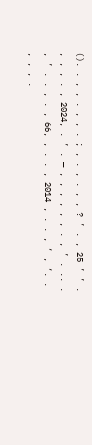(). . , , . , , . ; , . , . , , ? ’ . , 25 ’ ’ . , , , . , 2024, . ’ . — , , , , , , . , ’ . .. . , ’ . . , . , 66, , . . , 2014 , . . , ‘ , ‘. . , , , .